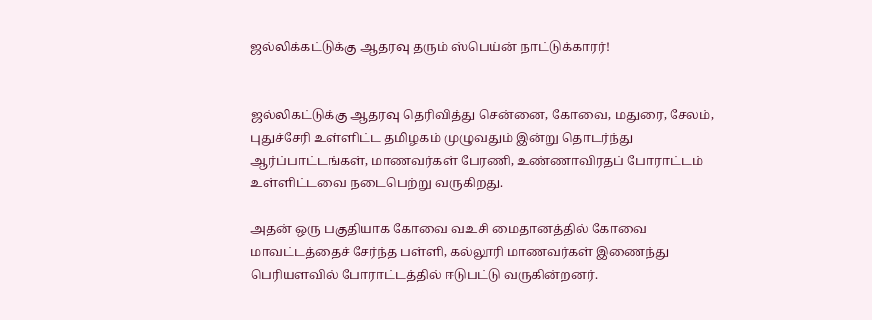ஜல்லிக்கட்டுக்கு ஆதரவு தரும் ஸ்பெய்ன் நாட்டுக்காரர்!


ஜல்லிகட்டுக்கு ஆதரவு தெரிவித்து சென்னை, கோவை, மதுரை, சேலம், புதுச்சேரி உள்ளிட்ட தமிழகம் முழுவதும் இன்று தொடர்ந்து ஆர்ப்பாட்டங்கள், மாணவர்கள் பேரணி, உண்ணாவிரதப் போராட்டம் உள்ளிட்டவை நடைபெற்று வருகிறது.

அதன் ஒரு பகுதியாக கோவை வஉசி மைதானத்தில் கோவை மாவட்டத்தைச் சேர்ந்த பள்ளி, கல்லூரி மாணவர்கள் இணைந்து பெரியளவில் போராட்டத்தில் ஈடுபட்டு வருகின்றனர்.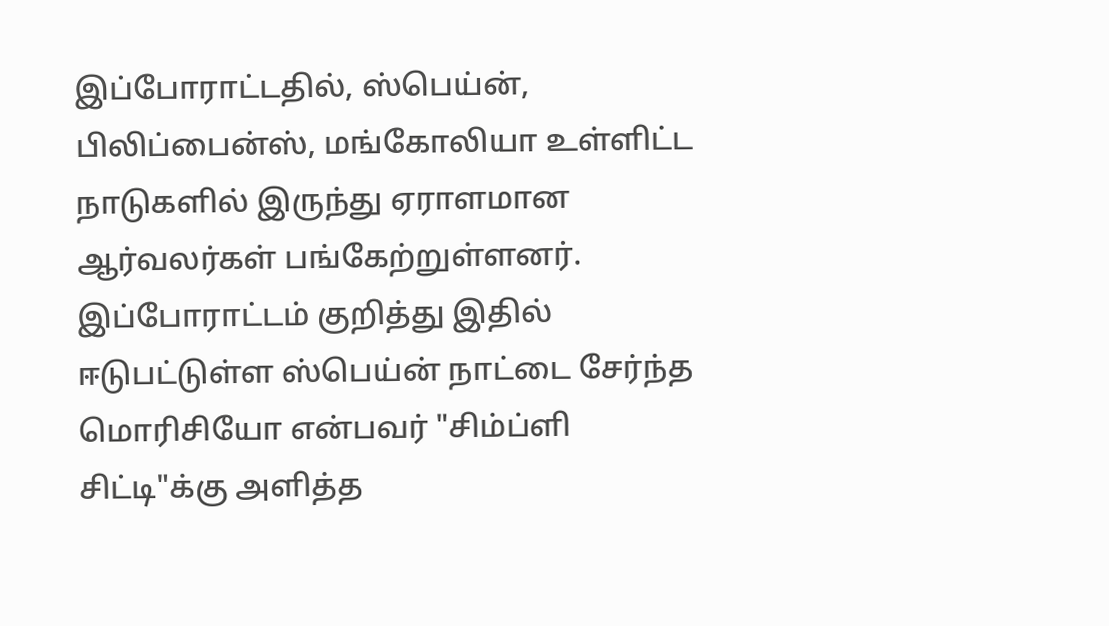இப்போராட்டதில், ஸ்பெய்ன், பிலிப்பைன்ஸ், மங்கோலியா உள்ளிட்ட நாடுகளில் இருந்து ஏராளமான ஆர்வலர்கள் பங்கேற்றுள்ளனர். இப்போராட்டம் குறித்து இதில் ஈடுபட்டுள்ள ஸ்பெய்ன் நாட்டை சேர்ந்த மொரிசியோ என்பவர் "சிம்ப்ளி சிட்டி"க்கு அளித்த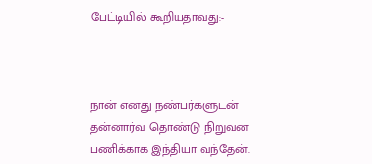பேட்டியில் கூறியதாவது:-



நான் எனது நண்பர்களுடன் தன்னார்வ தொண்டு நிறுவன பணிக்காக இந்தியா வந்தேன்.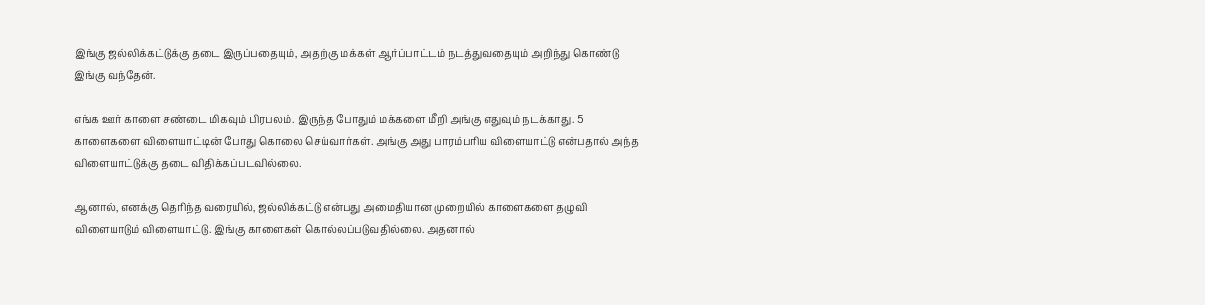இங்கு ஜல்லிக்கட்டுக்கு தடை இருப்பதையும், அதற்கு மக்கள் ஆர்ப்பாட்டம் நடத்துவதையும் அறிந்து கொண்டு இங்கு வந்தேன்.

எங்க ஊர் காளை சண்டை மிகவும் பிரபலம். இருந்த போதும் மக்களை மீறி அங்கு எதுவும் நடக்காது. 5 காளைகளை விளையாட்டின் போது கொலை செய்வார்கள். அங்கு அது பாரம்பரிய விளையாட்டு என்பதால் அந்த விளையாட்டுக்கு தடை விதிக்கப்படவில்லை.

ஆனால், எனக்கு தெரிந்த வரையில், ஜல்லிக்கட்டு என்பது அமைதியான முறையில் காளைகளை தழுவி விளையாடும் விளையாட்டு. இங்கு காளைகள் கொல்லப்படுவதில்லை. அதனால்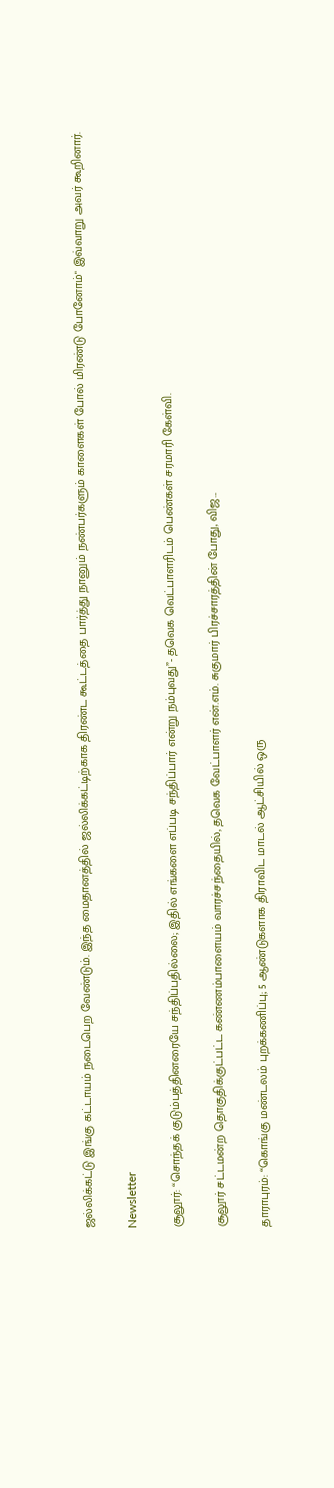ஜல்லிக்கட்டு இங்கு கட்டாயம் நடைபெற வேண்டும். இந்த மைதானத்தில் ஜல்லிக்கட்டிற்காக திரண்ட கூட்டத்தை பார்த்து நானும் நண்பர்களும் காளைகள் போல் மிரண்டு போனோம்" இவ்வாறு அவர் கூறினார்.

Newsletter

சூலூர்: “சொந்தக் குடும்பத்தினரையே சந்திப்பதில்லை; இதில் எங்களை எப்படி சந்திப்பார் என்று நம்புவது”- தவெக வெட்பாளரிடம் பெண்கள் சரமாரி கேள்வி.

சூலூர் சட்டமன்ற தொகுதிக்குட்பட்ட கண்ணம்பாளையம் வாரச்சந்தையில், தவெக வேட்பாளர் என்.எம். சுகுமார் பிரச்சாரத்தின் போது, விஜ...

தாராபுரம்: “கொங்கு மண்டலம் புறக்கணிப்பு; 5 ஆண்டுகளாக திராவிட மாடல் ஆட்சியில் ஒரு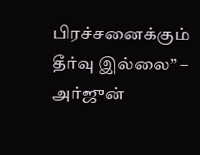பிரச்சனைக்கும் தீர்வு இல்லை” – அர்ஜுன்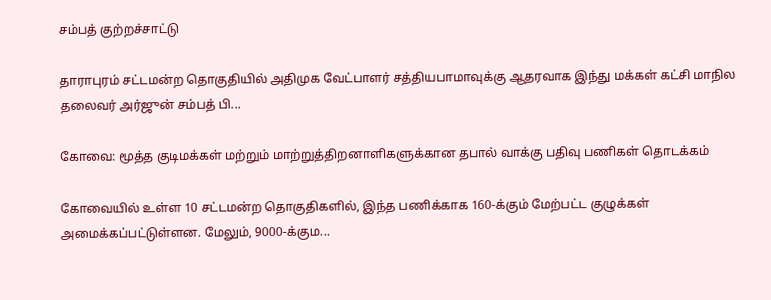சம்பத் குற்றச்சாட்டு

தாராபுரம் சட்டமன்ற தொகுதியில் அதிமுக வேட்பாளர் சத்தியபாமாவுக்கு ஆதரவாக இந்து மக்கள் கட்சி மாநில தலைவர் அர்ஜுன் சம்பத் பி...

கோவை: மூத்த குடிமக்கள் மற்றும் மாற்றுத்திறனாளிகளுக்கான தபால் வாக்கு பதிவு பணிகள் தொடக்கம்

கோவையில் உள்ள 10 சட்டமன்ற தொகுதிகளில், இந்த பணிக்காக 160-க்கும் மேற்பட்ட குழுக்கள் அமைக்கப்பட்டுள்ளன. மேலும், 9000-க்கும...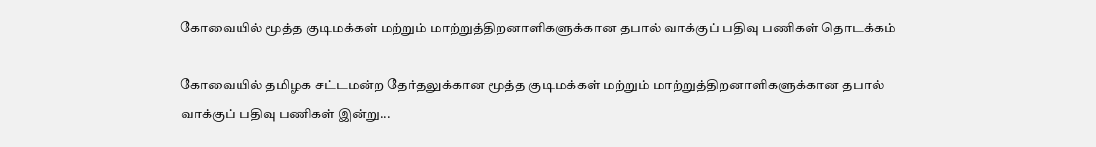கோவையில் மூத்த குடிமக்கள் மற்றும் மாற்றுத்திறனாளிகளுக்கான தபால் வாக்குப் பதிவு பணிகள் தொடக்கம்

கோவையில் தமிழக சட்டமன்ற தேர்தலுக்கான மூத்த குடிமக்கள் மற்றும் மாற்றுத்திறனாளிகளுக்கான தபால் வாக்குப் பதிவு பணிகள் இன்று...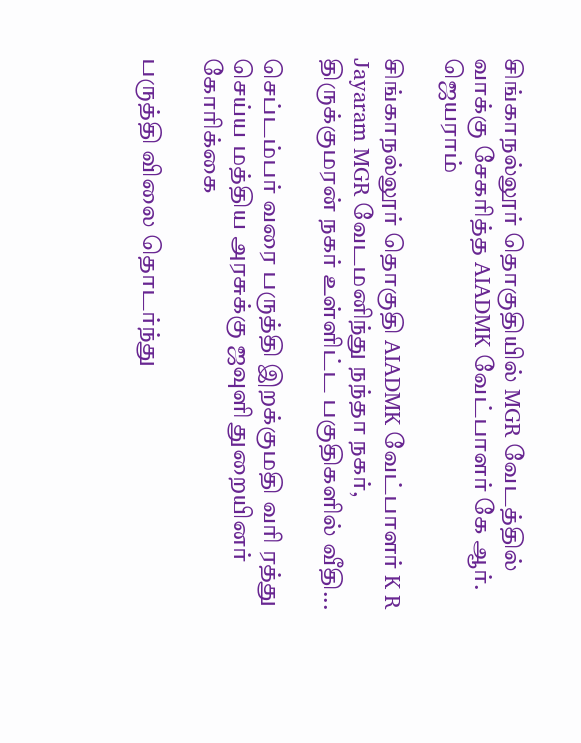சிங்காநல்லூர் தொகுதியில் MGR வேடத்தில் வாக்கு சேகரித்த AIADMK வேட்பாளர் கே ஆர். ஜெயராம்

சிங்காநல்லூர் தொகுதி AIADMK வேட்பாளர் K R Jayaram MGR வேடமனிந்து நந்தா நகர், திருக்குமரன் நகர் உள்ளிட்ட பகுதிகளில் வீதி...

செப்டம்பர் வரை பருத்தி இறக்குமதி வரி ரத்து செய்ய மத்திய அரசுக்கு ஜவுளி துறையினர் கோரிக்கை

பருத்தி விலை தொடர்ந்து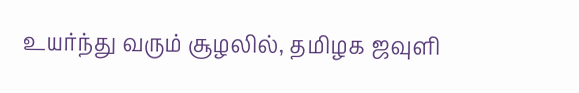உயர்ந்து வரும் சூழலில், தமிழக ஜவுளி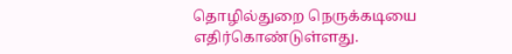தொழில்துறை நெருக்கடியை எதிர்கொண்டுள்ளது.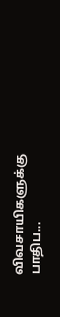விவசாயிகளுக்கு பாதிப...